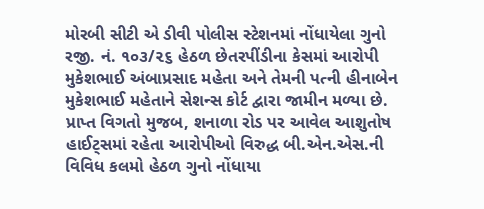મોરબી સીટી એ ડીવી પોલીસ સ્ટેશનમાં નોંધાયેલા ગુનો રજી. નં. ૧૦૩/૨૬ હેઠળ છેતરપીંડીના કેસમાં આરોપી મુકેશભાઈ અંબાપ્રસાદ મહેતા અને તેમની પત્ની હીનાબેન મુકેશભાઈ મહેતાને સેશન્સ કોર્ટ દ્વારા જામીન મળ્યા છે.
પ્રાપ્ત વિગતો મુજબ, શનાળા રોડ પર આવેલ આશુતોષ હાઈટ્સમાં રહેતા આરોપીઓ વિરુદ્ધ બી.એન.એસ.ની વિવિધ કલમો હેઠળ ગુનો નોંધાયા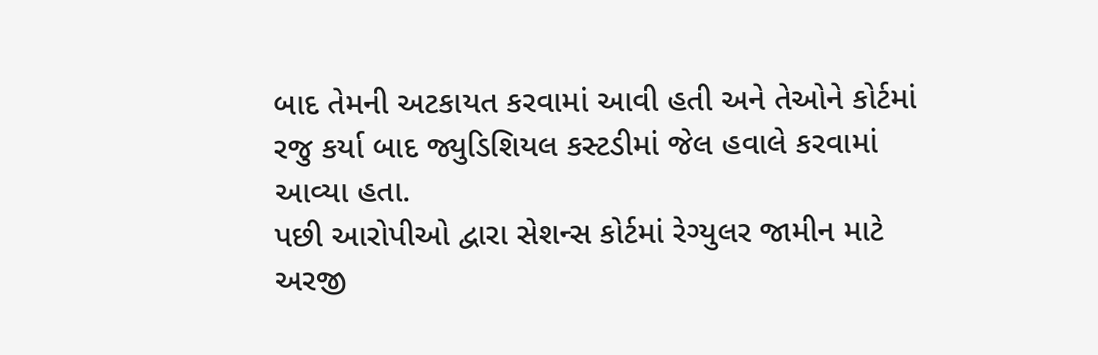બાદ તેમની અટકાયત કરવામાં આવી હતી અને તેઓને કોર્ટમાં રજુ કર્યા બાદ જ્યુડિશિયલ કસ્ટડીમાં જેલ હવાલે કરવામાં આવ્યા હતા.
પછી આરોપીઓ દ્વારા સેશન્સ કોર્ટમાં રેગ્યુલર જામીન માટે અરજી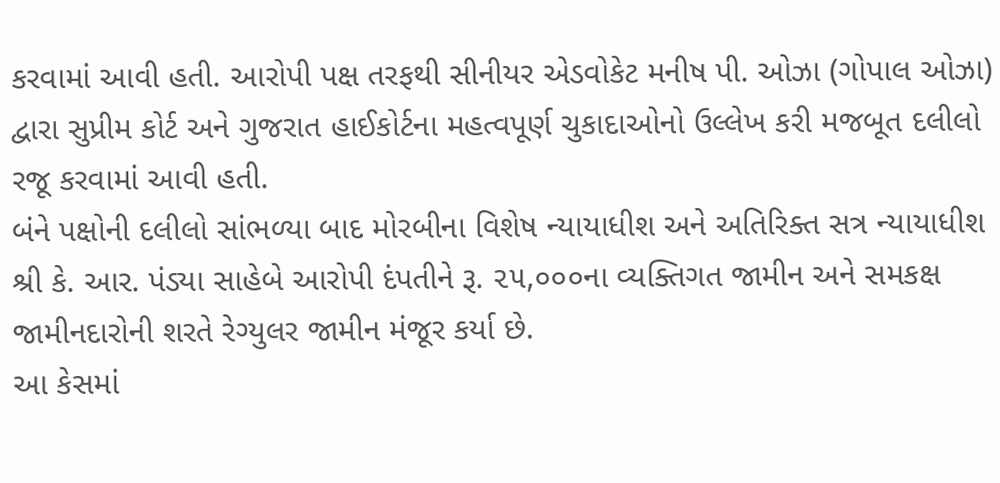કરવામાં આવી હતી. આરોપી પક્ષ તરફથી સીનીયર એડવોકેટ મનીષ પી. ઓઝા (ગોપાલ ઓઝા) દ્વારા સુપ્રીમ કોર્ટ અને ગુજરાત હાઈકોર્ટના મહત્વપૂર્ણ ચુકાદાઓનો ઉલ્લેખ કરી મજબૂત દલીલો રજૂ કરવામાં આવી હતી.
બંને પક્ષોની દલીલો સાંભળ્યા બાદ મોરબીના વિશેષ ન્યાયાધીશ અને અતિરિક્ત સત્ર ન્યાયાધીશ શ્રી કે. આર. પંડ્યા સાહેબે આરોપી દંપતીને રૂ. ૨૫,૦૦૦ના વ્યક્તિગત જામીન અને સમકક્ષ જામીનદારોની શરતે રેગ્યુલર જામીન મંજૂર કર્યા છે.
આ કેસમાં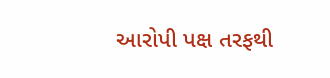આરોપી પક્ષ તરફથી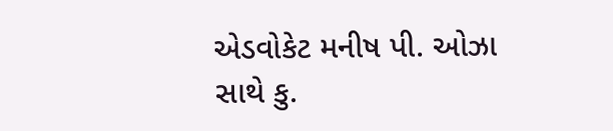એડવોકેટ મનીષ પી. ઓઝા સાથે કુ.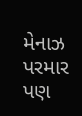મેનાઝ પરમાર પણ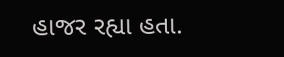હાજર રહ્યા હતા.